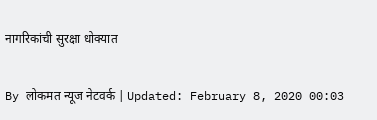नागरिकांची सुरक्षा धोक्यात

By लोकमत न्यूज नेटवर्क | Updated: February 8, 2020 00:03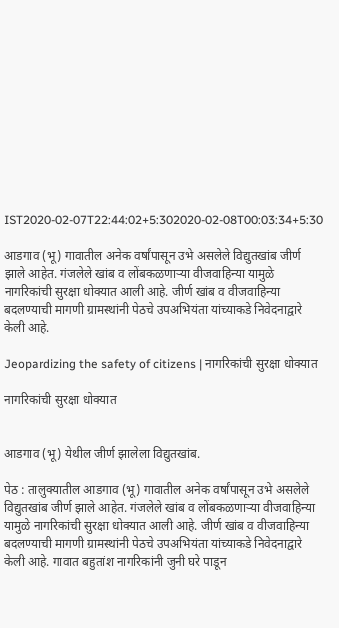IST2020-02-07T22:44:02+5:302020-02-08T00:03:34+5:30

आडगाव (भू) गावातील अनेक वर्षांपासून उभे असलेले विद्युतखांब जीर्ण झाले आहेत. गंजलेले खांब व लोंबकळणाऱ्या वीजवाहिन्या यामुळे नागरिकांची सुरक्षा धोक्यात आली आहे. जीर्ण खांब व वीजवाहिन्या बदलण्याची मागणी ग्रामस्थांनी पेठचे उपअभियंता यांच्याकडे निवेदनाद्वारे केली आहे.

Jeopardizing the safety of citizens | नागरिकांची सुरक्षा धोक्यात

नागरिकांची सुरक्षा धोक्यात


आडगाव (भू) येथील जीर्ण झालेला विद्युतखांब.

पेठ : तालुक्यातील आडगाव (भू) गावातील अनेक वर्षांपासून उभे असलेले विद्युतखांब जीर्ण झाले आहेत. गंजलेले खांब व लोंबकळणाऱ्या वीजवाहिन्या यामुळे नागरिकांची सुरक्षा धोक्यात आली आहे. जीर्ण खांब व वीजवाहिन्या बदलण्याची मागणी ग्रामस्थांनी पेठचे उपअभियंता यांच्याकडे निवेदनाद्वारे केली आहे. गावात बहुतांश नागरिकांनी जुनी घरे पाडून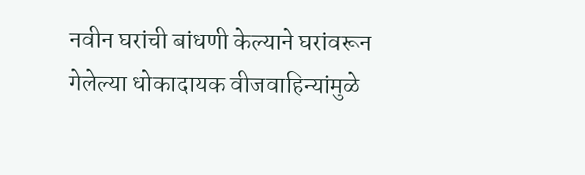नवीन घरांची बांधणी केल्याने घरांवरून गेलेल्या धोकादायक वीजवाहिन्यांमुळे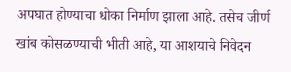अपघात होण्याचा धोका निर्माण झाला आहे. तसेच जीर्ण खांब कोसळण्याची भीती आहे, या आशयाचे निवेदन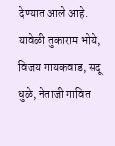देण्यात आले आहे. यावेळी तुकाराम भोये, विजय गायकवाड, सदू धुळे, नेताजी गावित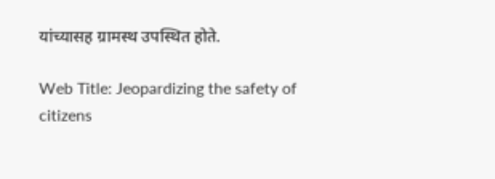यांच्यासह ग्रामस्थ उपस्थित होते.

Web Title: Jeopardizing the safety of citizens